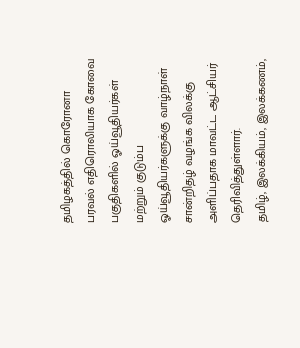தமிழகத்தில் கொரோனா பரவல் எதிரொலியாக கோவை பகுதிகளில் ஓய்வூதியர்கள் மற்றும் குடும்ப ஓய்வூதியர்களுக்கு வாழ்நாள் சான்றிதழ் வழங்க விலக்கு அளிப்பதாக மாவட்ட ஆட்சியர் தெரிவித்துள்ளார்.
தமிழ், இலக்கியம், இலக்கணம்,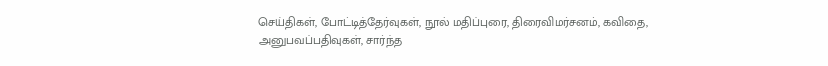செய்திகள், போட்டித்தேர்வுகள், நூல் மதிப்புரை, திரைவிமர்சனம், கவிதை, அனுபவப்பதிவுகள், சார்ந்த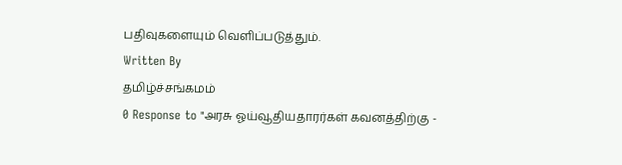பதிவுகளையும் வெளிப்படுத்தும்.
Written By
தமிழ்ச்சங்கமம்
0 Response to "அரசு ஓய்வூதியதாரர்கள் கவனத்திற்கு -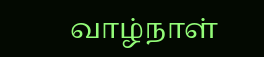வாழ்நாள்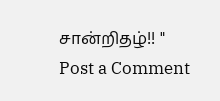சான்றிதழ்!! "
Post a Comment